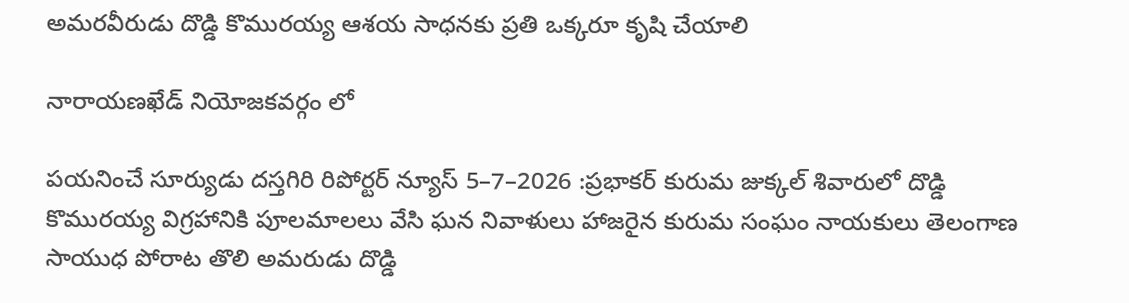అమరవీరుడు దొడ్డి కొమురయ్య ఆశయ సాధనకు ప్రతి ఒక్కరూ కృషి చేయాలి

నారాయణఖేడ్ నియోజకవర్గం లో

పయనించే సూర్యుడు దస్తగిరి రిపోర్టర్ న్యూస్ 5–7–2026 :ప్రభాకర్ కురుమ జుక్కల్ శివారులో దొడ్డి కొమురయ్య విగ్రహానికి పూలమాలలు వేసి ఘన నివాళులు హాజరైన కురుమ సంఘం నాయకులు తెలంగాణ సాయుధ పోరాట తొలి అమరుడు దొడ్డి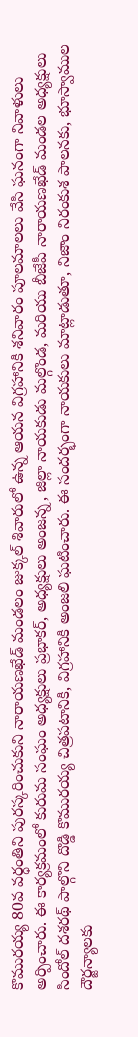కొమురయ్య 80వ వర్ధంతిని పురస్కరించుకుని నారాయణఖేడ్ మండలం జుక్కల్ శివారులో ఉన్న ఆయన విగ్రహానికి శనివారం పూలమాలలు వేసి ఘనంగా నివాళులు అర్పించారు. ఈ కార్యక్రమంలో కురుమ సంఘం అధ్యక్షులు ప్రభాకర్, అధ్యక్షులు అంజన్న, జిల్లా నాయకుడు మల్గొండ, మరియు బీజేపీ నారాయణఖేడ్ మండల అధ్యక్షులు సిందోల్ దశరథ్ పాల్గొని దొడ్డి కొమురయ్య చిత్రపటానికి, విగ్రహానికి అంజలి ఘటించారు. ఈ సందర్భంగా నాయకులు మాట్లాడుతూ, నిజాం నిరంకుశ పాలనకు, భూస్వాముల దౌర్జన్యాలకు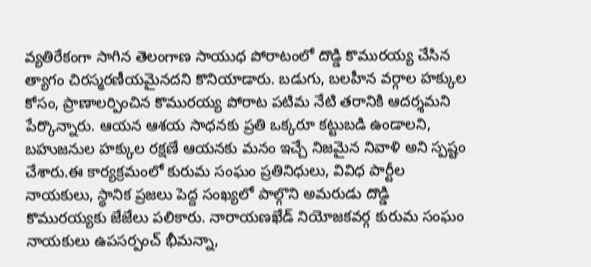వ్యతిరేకంగా సాగిన తెలంగాణ సాయుధ పోరాటంలో దొడ్డి కొమురయ్య చేసిన త్యాగం చిరస్మరణీయమైనదని కొనియాడారు. బడుగు, బలహీన వర్గాల హక్కుల కోసం, ప్రాణాలర్పించిన కొమురయ్య పోరాట పటిమ నేటి తరానికి ఆదర్శమని పేర్కొన్నారు. ఆయన ఆశయ సాధనకు ప్రతి ఒక్కరూ కట్టుబడి ఉండాలని, బహుజనుల హక్కుల రక్షణే ఆయనకు మనం ఇచ్చే నిజమైన నివాళి అని స్పష్టం చేశారు.ఈ కార్యక్రమంలో కురుమ సంఘం ప్రతినిధులు, వివిధ పార్టీల నాయకులు, స్థానిక ప్రజలు పెద్ద సంఖ్యలో పాల్గొని అమరుడు దొడ్డి కొమురయ్యకు జేజేలు పలికారు. నారాయణఖేడ్ నియోజకవర్గ కురుమ సంఘం నాయకులు ఉపసర్పంచ్ భీమన్నా,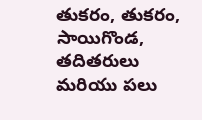తుకరం, తుకరం, సాయిగొండ, తదితరులు మరియు పలు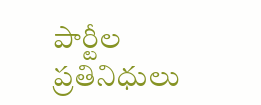పార్టీల ప్రతినిధులు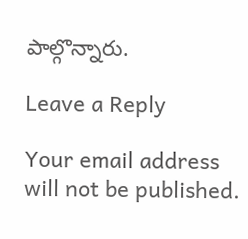పాల్గొన్నారు.

Leave a Reply

Your email address will not be published.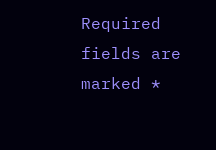Required fields are marked *